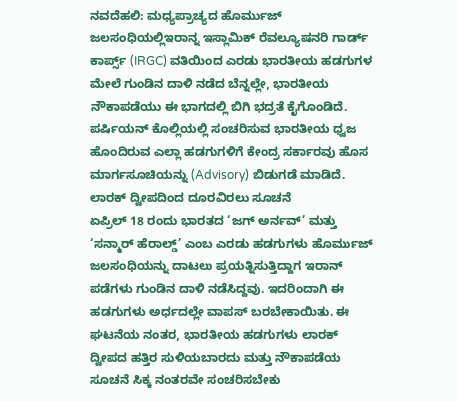ನವದೆಹಲಿ: ಮಧ್ಯಪ್ರಾಚ್ಯದ ಹೊರ್ಮುಜ್ ಜಲಸಂಧಿಯಲ್ಲಿಇರಾನ್ನ ಇಸ್ಲಾಮಿಕ್ ರೆವಲ್ಯೂಷನರಿ ಗಾರ್ಡ್ ಕಾರ್ಪ್ಸ್ (IRGC) ವತಿಯಿಂದ ಎರಡು ಭಾರತೀಯ ಹಡಗುಗಳ ಮೇಲೆ ಗುಂಡಿನ ದಾಳಿ ನಡೆದ ಬೆನ್ನಲ್ಲೇ, ಭಾರತೀಯ ನೌಕಾಪಡೆಯು ಈ ಭಾಗದಲ್ಲಿ ಬಿಗಿ ಭದ್ರತೆ ಕೈಗೊಂಡಿದೆ. ಪರ್ಷಿಯನ್ ಕೊಲ್ಲಿಯಲ್ಲಿ ಸಂಚರಿಸುವ ಭಾರತೀಯ ಧ್ವಜ ಹೊಂದಿರುವ ಎಲ್ಲಾ ಹಡಗುಗಳಿಗೆ ಕೇಂದ್ರ ಸರ್ಕಾರವು ಹೊಸ ಮಾರ್ಗಸೂಚಿಯನ್ನು (Advisory) ಬಿಡುಗಡೆ ಮಾಡಿದೆ.
ಲಾರಕ್ ದ್ವೀಪದಿಂದ ದೂರವಿರಲು ಸೂಚನೆ
ಏಪ್ರಿಲ್ 18 ರಂದು ಭಾರತದ ‘ಜಗ್ ಅರ್ನವ್’ ಮತ್ತು ‘ಸನ್ಮಾರ್ ಹೆರಾಲ್ಡ್’ ಎಂಬ ಎರಡು ಹಡಗುಗಳು ಹೊರ್ಮುಜ್ ಜಲಸಂಧಿಯನ್ನು ದಾಟಲು ಪ್ರಯತ್ನಿಸುತ್ತಿದ್ದಾಗ ಇರಾನ್ ಪಡೆಗಳು ಗುಂಡಿನ ದಾಳಿ ನಡೆಸಿದ್ದವು. ಇದರಿಂದಾಗಿ ಈ ಹಡಗುಗಳು ಅರ್ಧದಲ್ಲೇ ವಾಪಸ್ ಬರಬೇಕಾಯಿತು. ಈ ಘಟನೆಯ ನಂತರ, ಭಾರತೀಯ ಹಡಗುಗಳು ಲಾರಕ್ ದ್ವೀಪದ ಹತ್ತಿರ ಸುಳಿಯಬಾರದು ಮತ್ತು ನೌಕಾಪಡೆಯ ಸೂಚನೆ ಸಿಕ್ಕ ನಂತರವೇ ಸಂಚರಿಸಬೇಕು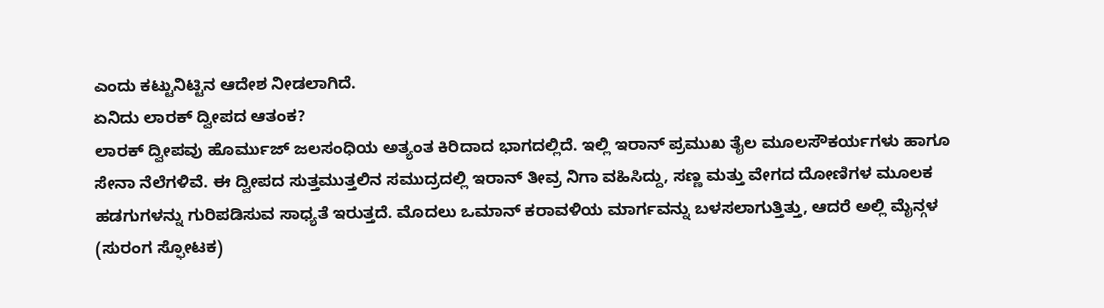ಎಂದು ಕಟ್ಟುನಿಟ್ಟಿನ ಆದೇಶ ನೀಡಲಾಗಿದೆ.
ಏನಿದು ಲಾರಕ್ ದ್ವೀಪದ ಆತಂಕ?
ಲಾರಕ್ ದ್ವೀಪವು ಹೊರ್ಮುಜ್ ಜಲಸಂಧಿಯ ಅತ್ಯಂತ ಕಿರಿದಾದ ಭಾಗದಲ್ಲಿದೆ. ಇಲ್ಲಿ ಇರಾನ್ ಪ್ರಮುಖ ತೈಲ ಮೂಲಸೌಕರ್ಯಗಳು ಹಾಗೂ ಸೇನಾ ನೆಲೆಗಳಿವೆ. ಈ ದ್ವೀಪದ ಸುತ್ತಮುತ್ತಲಿನ ಸಮುದ್ರದಲ್ಲಿ ಇರಾನ್ ತೀವ್ರ ನಿಗಾ ವಹಿಸಿದ್ದು, ಸಣ್ಣ ಮತ್ತು ವೇಗದ ದೋಣಿಗಳ ಮೂಲಕ ಹಡಗುಗಳನ್ನು ಗುರಿಪಡಿಸುವ ಸಾಧ್ಯತೆ ಇರುತ್ತದೆ. ಮೊದಲು ಒಮಾನ್ ಕರಾವಳಿಯ ಮಾರ್ಗವನ್ನು ಬಳಸಲಾಗುತ್ತಿತ್ತು, ಆದರೆ ಅಲ್ಲಿ ಮೈನ್ಗಳ (ಸುರಂಗ ಸ್ಫೋಟಕ)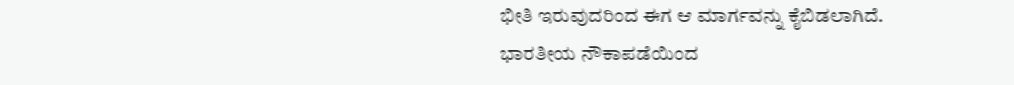ಭೀತಿ ಇರುವುದರಿಂದ ಈಗ ಆ ಮಾರ್ಗವನ್ನು ಕೈಬಿಡಲಾಗಿದೆ.
ಭಾರತೀಯ ನೌಕಾಪಡೆಯಿಂದ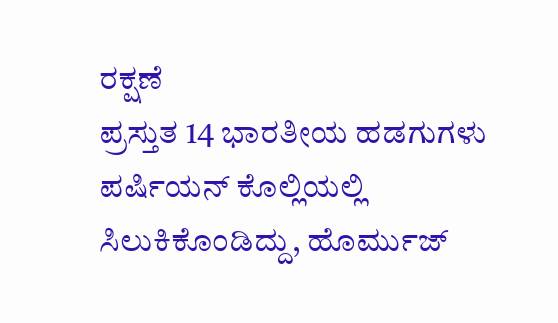ರಕ್ಷಣೆ
ಪ್ರಸ್ತುತ 14 ಭಾರತೀಯ ಹಡಗುಗಳು ಪರ್ಷಿಯನ್ ಕೊಲ್ಲಿಯಲ್ಲಿ ಸಿಲುಕಿಕೊಂಡಿದ್ದು, ಹೊರ್ಮುಜ್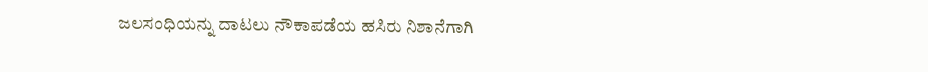ಜಲಸಂಧಿಯನ್ನು ದಾಟಲು ನೌಕಾಪಡೆಯ ಹಸಿರು ನಿಶಾನೆಗಾಗಿ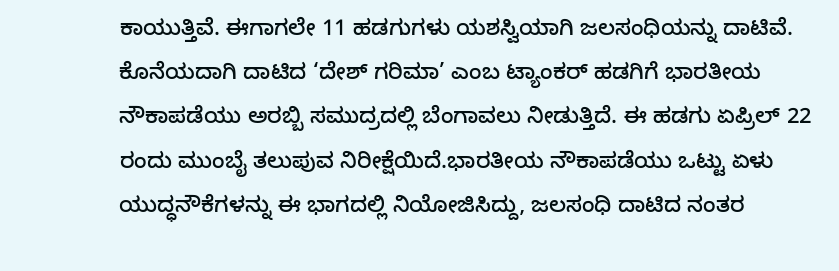ಕಾಯುತ್ತಿವೆ. ಈಗಾಗಲೇ 11 ಹಡಗುಗಳು ಯಶಸ್ವಿಯಾಗಿ ಜಲಸಂಧಿಯನ್ನು ದಾಟಿವೆ. ಕೊನೆಯದಾಗಿ ದಾಟಿದ ‘ದೇಶ್ ಗರಿಮಾ’ ಎಂಬ ಟ್ಯಾಂಕರ್ ಹಡಗಿಗೆ ಭಾರತೀಯ ನೌಕಾಪಡೆಯು ಅರಬ್ಬಿ ಸಮುದ್ರದಲ್ಲಿ ಬೆಂಗಾವಲು ನೀಡುತ್ತಿದೆ. ಈ ಹಡಗು ಏಪ್ರಿಲ್ 22 ರಂದು ಮುಂಬೈ ತಲುಪುವ ನಿರೀಕ್ಷೆಯಿದೆ.ಭಾರತೀಯ ನೌಕಾಪಡೆಯು ಒಟ್ಟು ಏಳು ಯುದ್ಧನೌಕೆಗಳನ್ನು ಈ ಭಾಗದಲ್ಲಿ ನಿಯೋಜಿಸಿದ್ದು, ಜಲಸಂಧಿ ದಾಟಿದ ನಂತರ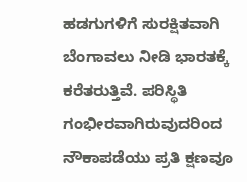ಹಡಗುಗಳಿಗೆ ಸುರಕ್ಷಿತವಾಗಿ ಬೆಂಗಾವಲು ನೀಡಿ ಭಾರತಕ್ಕೆ ಕರೆತರುತ್ತಿವೆ. ಪರಿಸ್ಥಿತಿ ಗಂಭೀರವಾಗಿರುವುದರಿಂದ ನೌಕಾಪಡೆಯು ಪ್ರತಿ ಕ್ಷಣವೂ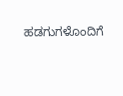ಹಡಗುಗಳೊಂದಿಗೆ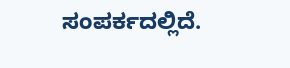ಸಂಪರ್ಕದಲ್ಲಿದೆ.